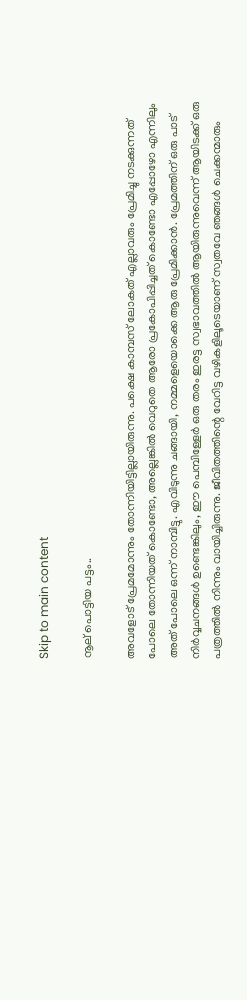Skip to main content

നൂല് പൊട്ടിയ പട്ടം..

അവളോട്‌ പ്രേമമോന്നും തോന്നിയിട്ടില്ലായിരുന്നു. പക്ഷെ കാമ്പസ്‌ ലോകത് എല്ലാവരും പ്രേമിച്ചു നടക്കുന്നത് പോലെ തോന്നിയത് കൊണ്ടോ, അല്ലെങ്കില്‍ വെറുതെ ആരോ പ്രകോപിപ്പിച്ചത് കൊണ്ടോ എപ്പോഴോ എന്നിലും അത് പോലെ ഒന്ന് നാമ്പിട്ടു. എവിടുന്നു ചങ്ങായി, നമ്മളെയൊക്കെ ആരു പ്രേമിക്കാന്‍. പ്രേമത്തിന് ഒരു പാട് നിര്‍വ്വചനങ്ങള്‍ ഉണ്ടെങ്കിലും, ഈ പെമ്പിള്ളേര്‍ ഒരു തരം ഇരട്ട സ്വഭാവത്തില്‍ ആയിരുന്നുവെന്ന് ആയിടക്ക് ഒരു പത്രത്തില്‍ നിന്നും വായിച്ചിരുന്നു. ജീവിതത്തിന്റെ വേറിട്ട വഴികളിലൂടെയാണ് സ്വതവേ ഞങ്ങള്‍ ചെക്കന്മാരും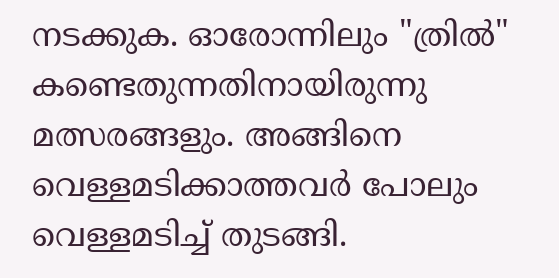നടക്കുക. ഓരോന്നിലും "ത്രില്‍" കണ്ടെതുന്നതിനായിരുന്നു മത്സരങ്ങളും. അങ്ങിനെ വെള്ളമടിക്കാത്തവര്‍ പോലും വെള്ളമടിച്ച് തുടങ്ങി.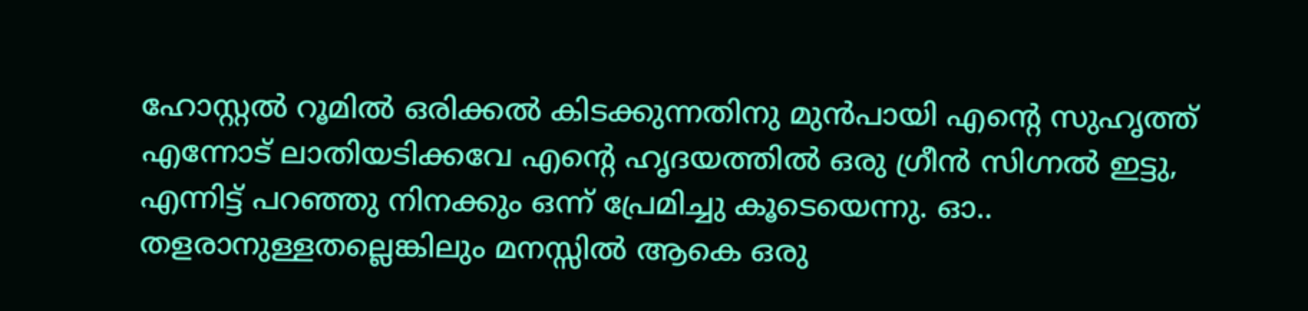ഹോസ്റ്റല്‍ റൂമില്‍ ഒരിക്കല്‍ കിടക്കുന്നതിനു മുന്‍പായി എന്റെ സുഹൃത്ത്‌ എന്നോട് ലാതിയടിക്കവേ എന്റെ ഹൃദയത്തില്‍ ഒരു ഗ്രീന്‍ സിഗ്നല്‍ ഇട്ടു, എന്നിട്ട് പറഞ്ഞു നിനക്കും ഒന്ന് പ്രേമിച്ചു കൂടെയെന്നു. ഓ.. തളരാനുള്ളതല്ലെങ്കിലും മനസ്സില്‍ ആകെ ഒരു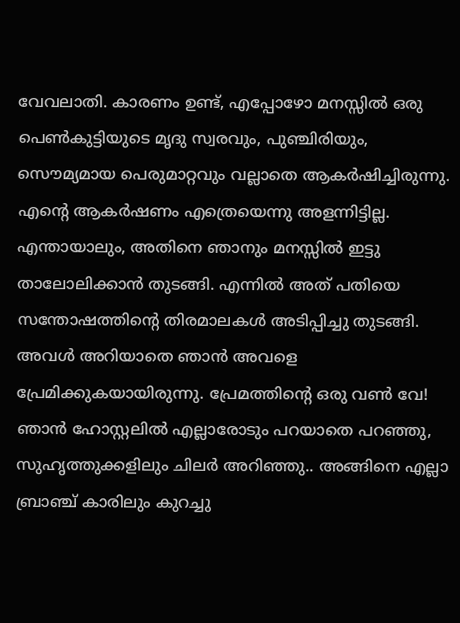വേവലാതി. കാരണം ഉണ്ട്, എപ്പോഴോ മനസ്സില്‍ ഒരു പെണ്‍കുട്ടിയുടെ മൃദു സ്വരവും, പുഞ്ചിരിയും, സൌമ്യമായ പെരുമാറ്റവും വല്ലാതെ ആകര്‍ഷിച്ചിരുന്നു. എന്റെ ആകര്‍ഷണം എത്രെയെന്നു അളന്നിട്ടില്ല. എന്തായാലും, അതിനെ ഞാനും മനസ്സില്‍ ഇട്ടു താലോലിക്കാന്‍ തുടങ്ങി. എന്നില്‍ അത് പതിയെ സന്തോഷത്തിന്റെ തിരമാലകള്‍ അടിപ്പിച്ചു തുടങ്ങി. അവള്‍ അറിയാതെ ഞാന്‍ അവളെ പ്രേമിക്കുകയായിരുന്നു. പ്രേമത്തിന്റെ ഒരു വണ്‍ വേ! ഞാന്‍ ഹോസ്റ്റലില്‍ എല്ലാരോടും പറയാതെ പറഞ്ഞു, സുഹൃത്തുക്കളിലും ചിലര്‍ അറിഞ്ഞു.. അങ്ങിനെ എല്ലാ ബ്രാഞ്ച് കാരിലും കുറച്ചു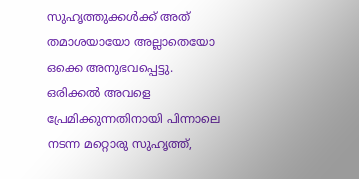സുഹൃത്തുക്കള്‍ക്ക് അത് തമാശയായോ അല്ലാതെയോ ഒക്കെ അനുഭവപ്പെട്ടു. ഒരിക്കല്‍ അവളെ പ്രേമിക്കുന്നതിനായി പിന്നാലെ നടന്ന മറ്റൊരു സുഹൃത്ത്‌,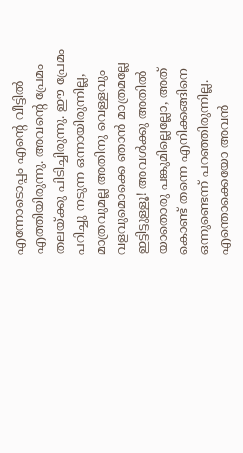എന്നോടൊപ്പം എന്റെ വീട്ടില്‍ എത്തിയിരുന്നു. അവന്റെ പ്രേമം തലയ്ക്കു പിടിച്ചിരുന്നു. ഈ പ്രേമം പറിച്ചു നടുന്ന ഒന്നായിരുന്നില്ല, മാത്രവുമല്ല അതിനു വെള്ളവും വളവുമൊക്കെ ഞാന്‍ മാത്രമല്ലേ ഇട്ടിട്ടുള്ളൂ! അവള്‍ക്കു അതില്‍ യാതൊരു പങ്കുമില്ലെല്ലോ, അത് കൊണ്ട് തന്നെ എനിക്കങ്ങിനെ ഒന്നുണ്ടെന്ന് പറഞ്ഞിരുന്നില്ല. എന്തൊക്കെയോ അവന്‍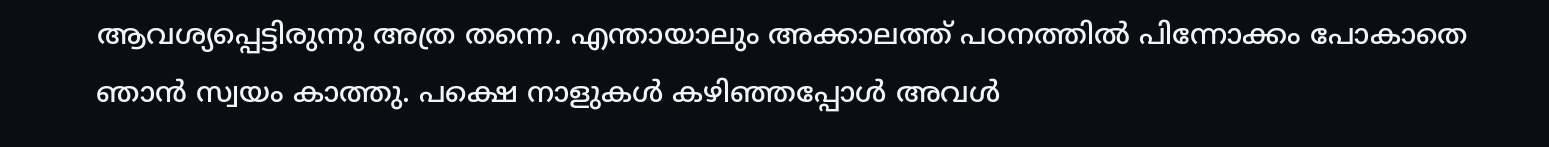ആവശ്യപ്പെട്ടിരുന്നു അത്ര തന്നെ. എന്തായാലും അക്കാലത്ത് പഠനത്തില്‍ പിന്നോക്കം പോകാതെ ഞാന്‍ സ്വയം കാത്തു. പക്ഷെ നാളുകള്‍ കഴിഞ്ഞപ്പോള്‍ അവള്‍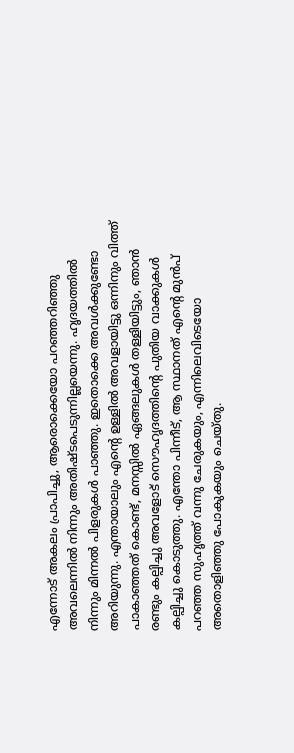എന്നോട് അകലം പ്രാപിച്ചു, ആരൊക്കെയോ പറഞ്ഞറിഞ്ഞു അവലെന്നില്‍ നിന്നും അതിഷ്ടപെടുന്നില്ലയെന്നു. ഹൃദയത്തില്‍ നിന്നും മിന്നല്‍ പിളരുകള്‍ പാഞ്ഞു. ഇതൊക്കെ അവള്‍ക്കുണ്ടോ അറിയുന്നു. എന്തായാലും എന്റെ ഉള്ളില്‍ അവളായിട്ടു ഒന്നിനും വിത്ത് പാകാഞ്ഞത് കൊണ്ട്, മനസ്സില്‍ ഏങ്ങലുകള്‍ തള്ളിയിട്ടും, ഞാന്‍ രണ്ടും കല്പിച്ചു അവളോട്‌ സൌഹൃദത്തിന്റെ പുതിയ വാക്കുകള്‍ കല്പിച്ചു കൊടുത്തു. എന്തോ പിന്നീട്, ആ സ്ഥാനത് എന്റെ മുന്‍പ് പറഞ്ഞ സുഹൃത്ത്‌ വന്നു ചേരുകയും, എന്നിലെവിടെയോ അതൊളിഞ്ഞു പോകുകയും ചെയ്തു.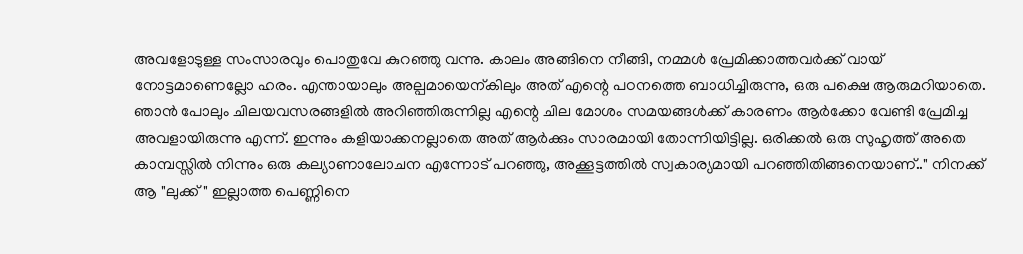അവളോടുള്ള സംസാരവും പൊതുവേ കുറഞ്ഞു വന്നു. കാലം അങ്ങിനെ നീങ്ങി, നമ്മള്‍ പ്രേമിക്കാത്തവര്‍ക്ക് വായ് നോട്ടമാണെല്ലോ ഹരം. എന്തായാലും അല്പമായെന്കിലും അത് എന്റെ പഠനത്തെ ബാധിച്ചിരുന്നു, ഒരു പക്ഷെ ആരുമറിയാതെ. ഞാന്‍ പോലും ചിലയവസരങ്ങളില്‍ അറിഞ്ഞിരുന്നില്ല എന്റെ ചില മോശം സമയങ്ങള്‍ക്ക്‌ കാരണം ആര്‍ക്കോ വേണ്ടി പ്രേമിച്ച അവളായിരുന്നു എന്ന്. ഇന്നും കളിയാക്കനല്ലാതെ അത് ആര്‍ക്കും സാരമായി തോന്നിയിട്ടില്ല. ഒരിക്കല്‍ ഒരു സുഹൃത്ത്‌ അതെ കാമ്പസ്സില്‍ നിന്നും ഒരു കല്യാണാലോചന എന്നോട് പറഞ്ഞു, അക്കൂട്ടത്തില്‍ സ്വകാര്യമായി പറഞ്ഞിതിങ്ങനെയാണ്.." നിനക്ക് ആ "ലുക്ക്‌" ഇല്ലാത്ത പെണ്ണിനെ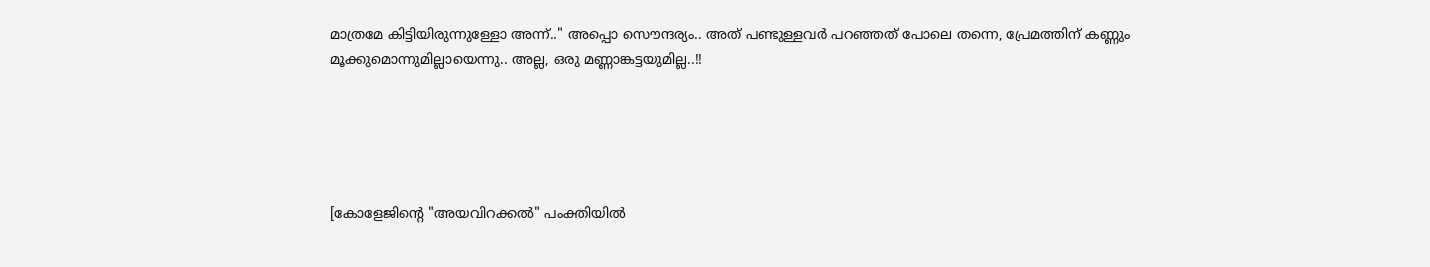മാത്രമേ കിട്ടിയിരുന്നുള്ളോ അന്ന്.." അപ്പൊ സൌന്ദര്യം.. അത് പണ്ടുള്ളവര്‍ പറഞ്ഞത് പോലെ തന്നെ, പ്രേമത്തിന് കണ്ണും മൂക്കുമൊന്നുമില്ലായെന്നു.. അല്ല, ഒരു മണ്ണാങ്കട്ടയുമില്ല..!!





[കോളേജിന്റെ "അയവിറക്കല്‍" പംക്തിയില്‍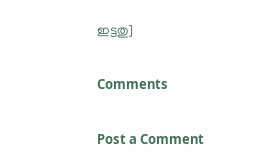ഇട്ടതു]

Comments

Post a Comment